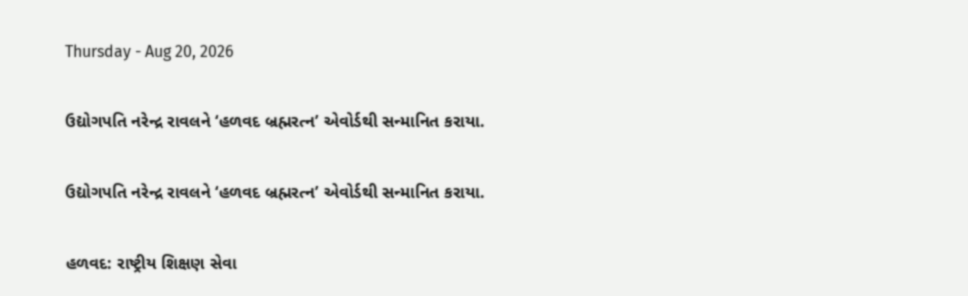Thursday - Aug 20, 2026

ઉદ્યોગપતિ નરેન્દ્ર રાવલને ‘હળવદ બ્રહ્મરત્ન’ એવોર્ડથી સન્માનિત કરાયા.

ઉદ્યોગપતિ નરેન્દ્ર રાવલને ‘હળવદ બ્રહ્મરત્ન’ એવોર્ડથી સન્માનિત કરાયા.

હળવદ: રાષ્ટ્રીય શિક્ષણ સેવા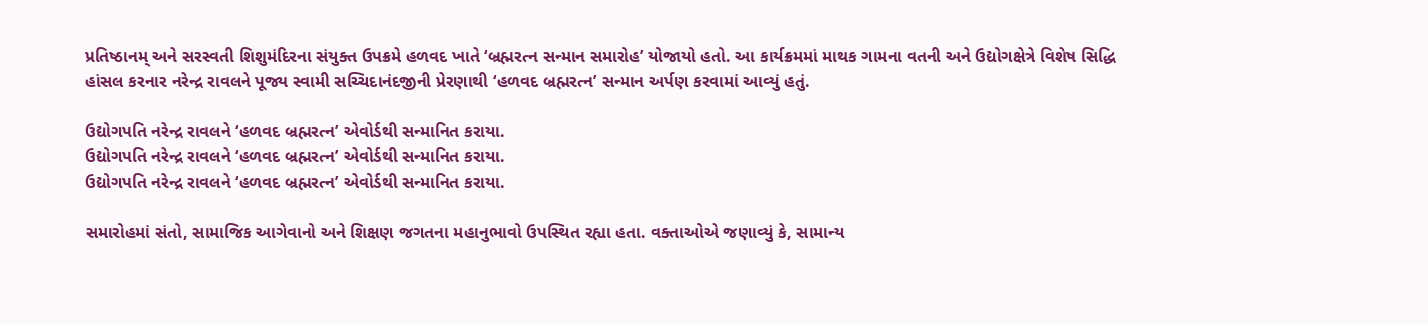પ્રતિષ્ઠાનમ્ અને સરસ્વતી શિશુમંદિરના સંયુક્ત ઉપક્રમે હળવદ ખાતે ‘બ્રહ્મરત્ન સન્માન સમારોહ’ યોજાયો હતો. આ કાર્યક્રમમાં માથક ગામના વતની અને ઉદ્યોગક્ષેત્રે વિશેષ સિદ્ધિ હાંસલ કરનાર નરેન્દ્ર રાવલને પૂજ્ય સ્વામી સચ્ચિદાનંદજીની પ્રેરણાથી ‘હળવદ બ્રહ્મરત્ન’ સન્માન અર્પણ કરવામાં આવ્યું હતું.

ઉદ્યોગપતિ નરેન્દ્ર રાવલને ‘હળવદ બ્રહ્મરત્ન’ એવોર્ડથી સન્માનિત કરાયા.
ઉદ્યોગપતિ નરેન્દ્ર રાવલને ‘હળવદ બ્રહ્મરત્ન’ એવોર્ડથી સન્માનિત કરાયા.
ઉદ્યોગપતિ નરેન્દ્ર રાવલને ‘હળવદ બ્રહ્મરત્ન’ એવોર્ડથી સન્માનિત કરાયા.

સમારોહમાં સંતો, સામાજિક આગેવાનો અને શિક્ષણ જગતના મહાનુભાવો ઉપસ્થિત રહ્યા હતા. વક્તાઓએ જણાવ્યું કે, સામાન્ય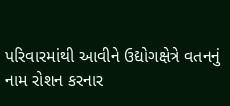પરિવારમાંથી આવીને ઉદ્યોગક્ષેત્રે વતનનું નામ રોશન કરનાર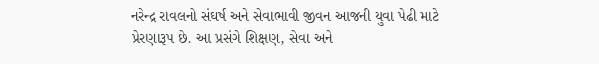નરેન્દ્ર રાવલનો સંઘર્ષ અને સેવાભાવી જીવન આજની યુવા પેઢી માટે પ્રેરણારૂપ છે. આ પ્રસંગે શિક્ષણ, સેવા અને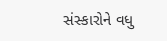સંસ્કારોને વધુ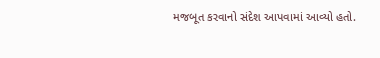મજબૂત કરવાનો સંદેશ આપવામાં આવ્યો હતો.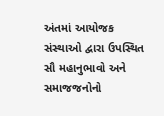અંતમાં આયોજક સંસ્થાઓ દ્વારા ઉપસ્થિત સૌ મહાનુભાવો અને સમાજજનોનો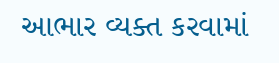આભાર વ્યક્ત કરવામાં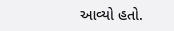આવ્યો હતો.